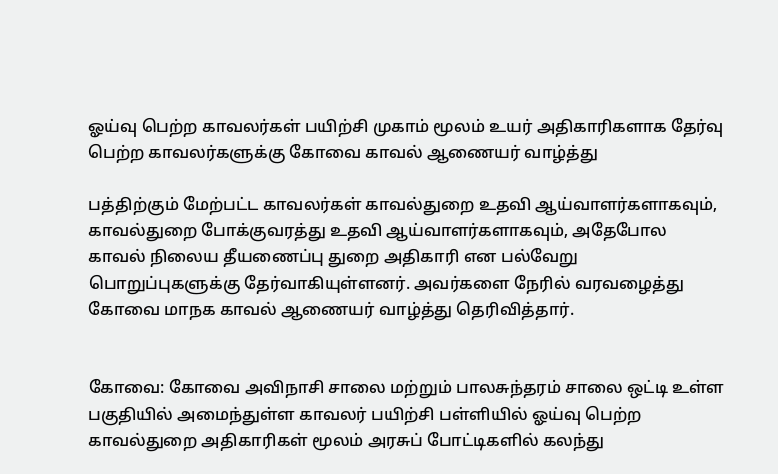ஓய்வு பெற்ற காவலர்கள் பயிற்சி முகாம் மூலம் உயர் அதிகாரிகளாக தேர்வு பெற்ற காவலர்களுக்கு கோவை காவல் ஆணையர் வாழ்த்து

பத்திற்கும் மேற்பட்ட காவலர்கள் காவல்துறை உதவி ஆய்வாளர்களாகவும், காவல்துறை போக்குவரத்து உதவி ஆய்வாளர்களாகவும், அதேபோல காவல் நிலைய தீயணைப்பு துறை அதிகாரி என பல்வேறு பொறுப்புகளுக்கு தேர்வாகியுள்ளனர். அவர்களை நேரில் வரவழைத்து கோவை மாநக காவல் ஆணையர் வாழ்த்து தெரிவித்தார்.


கோவை: கோவை அவிநாசி சாலை மற்றும் பாலசுந்தரம் சாலை ஒட்டி உள்ள பகுதியில் அமைந்துள்ள காவலர் பயிற்சி பள்ளியில் ஓய்வு பெற்ற காவல்துறை அதிகாரிகள் மூலம் அரசுப் போட்டிகளில் கலந்து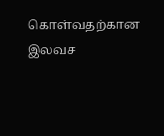கொள்வதற்கான இலவச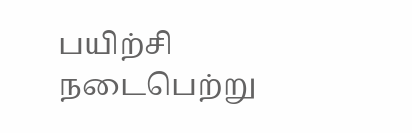பயிற்சி நடைபெற்று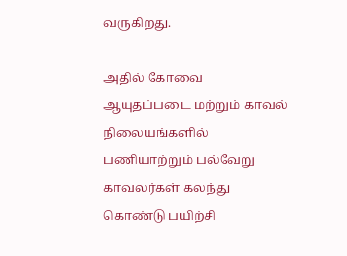வருகிறது.

அதில் கோவை ஆயுதப்படை மற்றும் காவல் நிலையங்களில் பணியாற்றும் பல்வேறு காவலர்கள் கலந்து கொண்டு பயிற்சி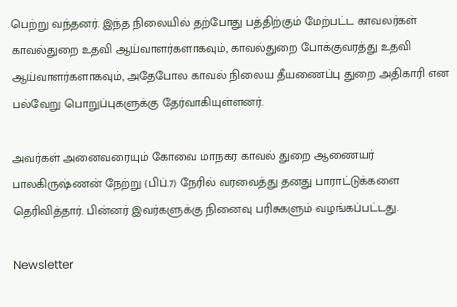பெற்று வந்தனர். இந்த நிலையில் தற்போது பத்திற்கும் மேற்பட்ட காவலர்கள் காவல்துறை உதவி ஆய்வாளர்களாகவும், காவல்துறை போக்குவரத்து உதவி ஆய்வாளர்களாகவும், அதேபோல காவல் நிலைய தீயணைப்பு துறை அதிகாரி என பல்வேறு பொறுப்புகளுக்கு தேர்வாகியுள்ளனர்.

அவர்கள் அனைவரையும் கோவை மாநகர காவல் துறை ஆணையர் பாலகிருஷ்ணன் நேற்று (பிப்.7) நேரில் வரவைத்து தனது பாராட்டுக்களை தெரிவித்தார். பின்னர் இவர்களுக்கு நினைவு பரிசுகளும் வழங்கப்பட்டது.

Newsletter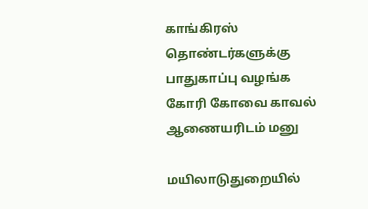காங்கிரஸ் தொண்டர்களுக்கு பாதுகாப்பு வழங்க கோரி கோவை காவல் ஆணையரிடம் மனு

மயிலாடுதுறையில்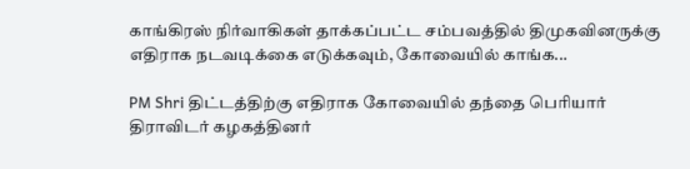காங்கிரஸ் நிர்வாகிகள் தாக்கப்பட்ட சம்பவத்தில் திமுகவினருக்கு எதிராக நடவடிக்கை எடுக்கவும், கோவையில் காங்க...

PM Shri திட்டத்திற்கு எதிராக கோவையில் தந்தை பெரியார் திராவிடர் கழகத்தினர்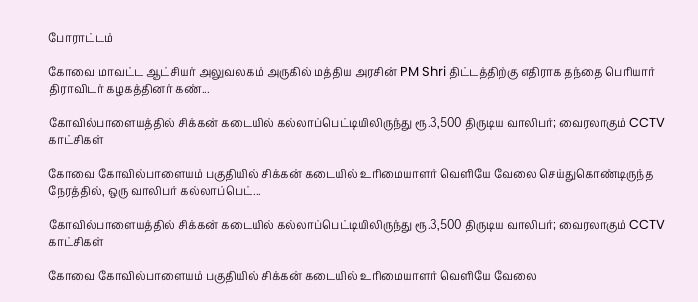போராட்டம்

கோவை மாவட்ட ஆட்சியர் அலுவலகம் அருகில் மத்திய அரசின் PM Shri திட்டத்திற்கு எதிராக தந்தை பெரியார் திராவிடர் கழகத்தினர் கண்...

கோவில்பாளையத்தில் சிக்கன் கடையில் கல்லாப்பெட்டியிலிருந்து ரூ.3,500 திருடிய வாலிபர்; வைரலாகும் CCTV காட்சிகள்

கோவை கோவில்பாளையம் பகுதியில் சிக்கன் கடையில் உரிமையாளர் வெளியே வேலை செய்துகொண்டிருந்த நேரத்தில், ஒரு வாலிபர் கல்லாப்பெட்...

கோவில்பாளையத்தில் சிக்கன் கடையில் கல்லாப்பெட்டியிலிருந்து ரூ.3,500 திருடிய வாலிபர்; வைரலாகும் CCTV காட்சிகள்

கோவை கோவில்பாளையம் பகுதியில் சிக்கன் கடையில் உரிமையாளர் வெளியே வேலை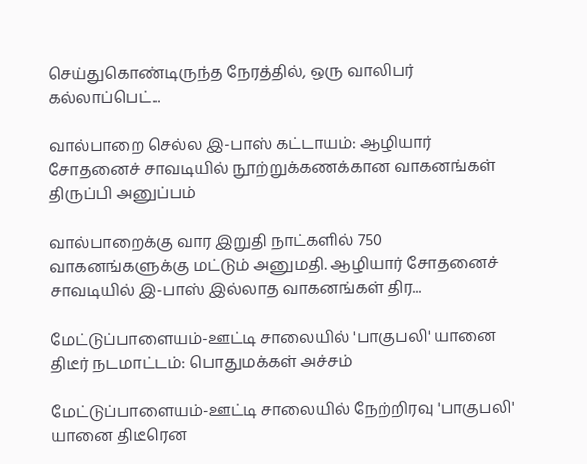செய்துகொண்டிருந்த நேரத்தில், ஒரு வாலிபர் கல்லாப்பெட்...

வால்பாறை செல்ல இ-பாஸ் கட்டாயம்: ஆழியார் சோதனைச் சாவடியில் நூற்றுக்கணக்கான வாகனங்கள் திருப்பி அனுப்பம்

வால்பாறைக்கு வார இறுதி நாட்களில் 750 வாகனங்களுக்கு மட்டும் அனுமதி. ஆழியார் சோதனைச் சாவடியில் இ-பாஸ் இல்லாத வாகனங்கள் திர...

மேட்டுப்பாளையம்-ஊட்டி சாலையில் 'பாகுபலி' யானை திடீர் நடமாட்டம்: பொதுமக்கள் அச்சம்

மேட்டுப்பாளையம்-ஊட்டி சாலையில் நேற்றிரவு 'பாகுபலி' யானை திடீரென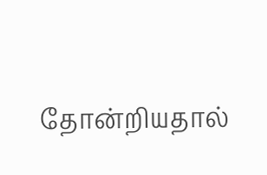தோன்றியதால்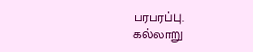பரபரப்பு. கல்லாறு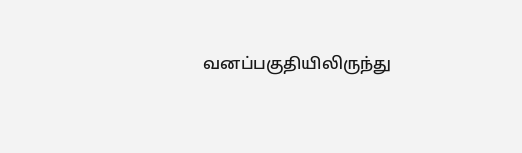வனப்பகுதியிலிருந்து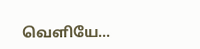வெளியே...